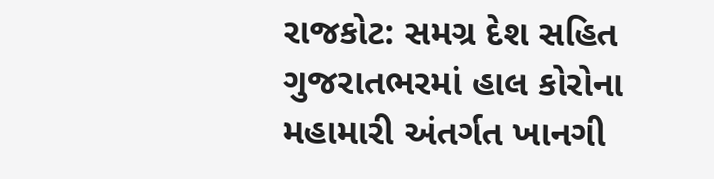રાજકોટ: સમગ્ર દેશ સહિત ગુજરાતભરમાં હાલ કોરોના મહામારી અંતર્ગત ખાનગી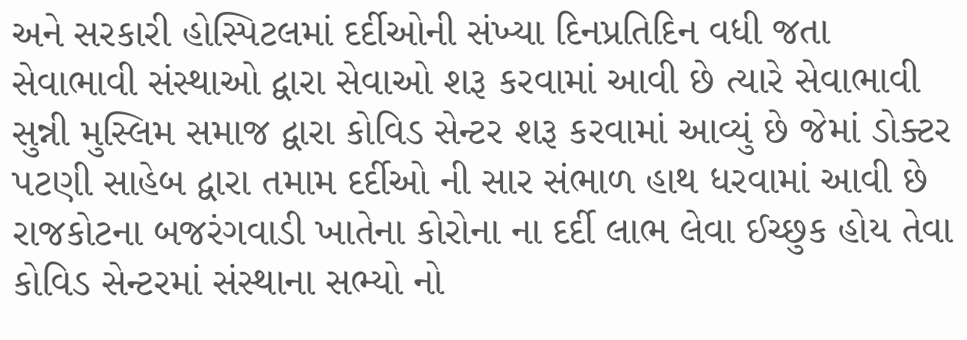અને સરકારી હોસ્પિટલમાં દર્દીઓની સંખ્યા દિનપ્રતિદિન વધી જતા સેવાભાવી સંસ્થાઓ દ્વારા સેવાઓ શરૂ કરવામાં આવી છે ત્યારે સેવાભાવી સુન્ની મુસ્લિમ સમાજ દ્વારા કોવિડ સેન્ટર શરૂ કરવામાં આવ્યું છે જેમાં ડોક્ટર પટણી સાહેબ દ્વારા તમામ દર્દીઓ ની સાર સંભાળ હાથ ધરવામાં આવી છે રાજકોટના બજરંગવાડી ખાતેના કોરોના ના દર્દી લાભ લેવા ઈચ્છુક હોય તેવા કોવિડ સેન્ટરમાં સંસ્થાના સભ્યો નો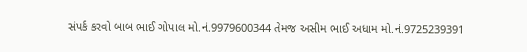સંપર્ક કરવો બાબ ભાઈ ગોપાલ મો.નં.9979600344 તેમજ અસીમ ભાઈ અધામ મો.નં.9725239391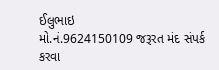ઈલુભાઇ
મો.નં.9624150109 જરૂરત મંદ સંપર્ક કરવા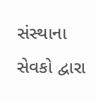સંસ્થાના સેવકો દ્વારા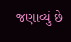જણાવ્યું છે